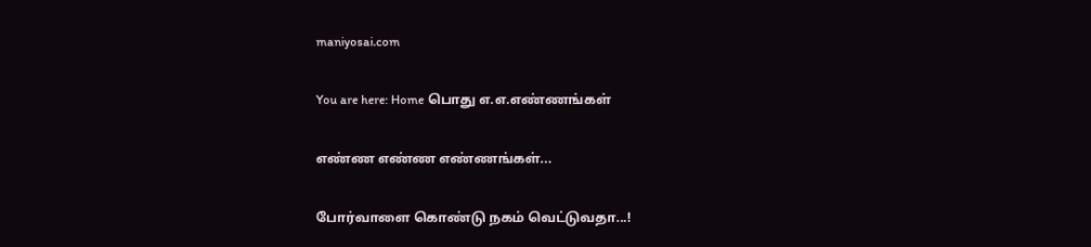maniyosai.com

You are here: Home பொது எ.எ.எண்ணங்கள்

எண்ண எண்ண எண்ணங்கள்...

போர்வாளை கொண்டு நகம் வெட்டுவதா...!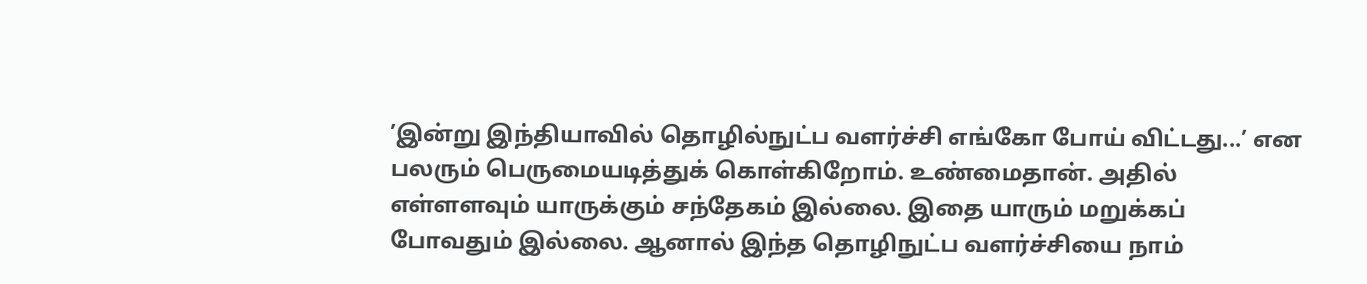’இன்று இந்தியாவில் தொழில்நுட்ப வளர்ச்சி எங்கோ போய் விட்டது...’ என பலரும் பெருமையடித்துக் கொள்கிறோம். உண்மைதான். அதில் எள்ளளவும் யாருக்கும் சந்தேகம் இல்லை. இதை யாரும் மறுக்கப் போவதும் இல்லை. ஆனால் இந்த தொழிநுட்ப வளர்ச்சியை நாம்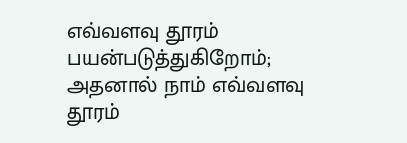எவ்வளவு தூரம் பயன்படுத்துகிறோம்; அதனால் நாம் எவ்வளவு தூரம்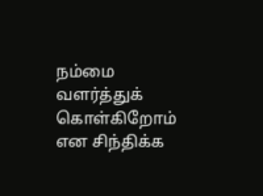நம்மை வளர்த்துக் கொள்கிறோம் என சிந்திக்க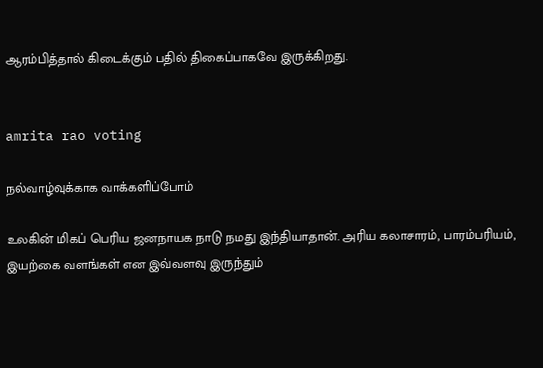ஆரம்பித்தால் கிடைக்கும் பதில் திகைப்பாகவே இருக்கிறது.


amrita rao voting

நல்வாழ்வுக்காக வாக்களிப்போம்

உலகின் மிகப் பெரிய ஜனநாயக நாடு நமது இந்தியாதான். அரிய கலாசாரம், பாரம்பரியம், இயற்கை வளங்கள் என இவ்வளவு இருந்தும்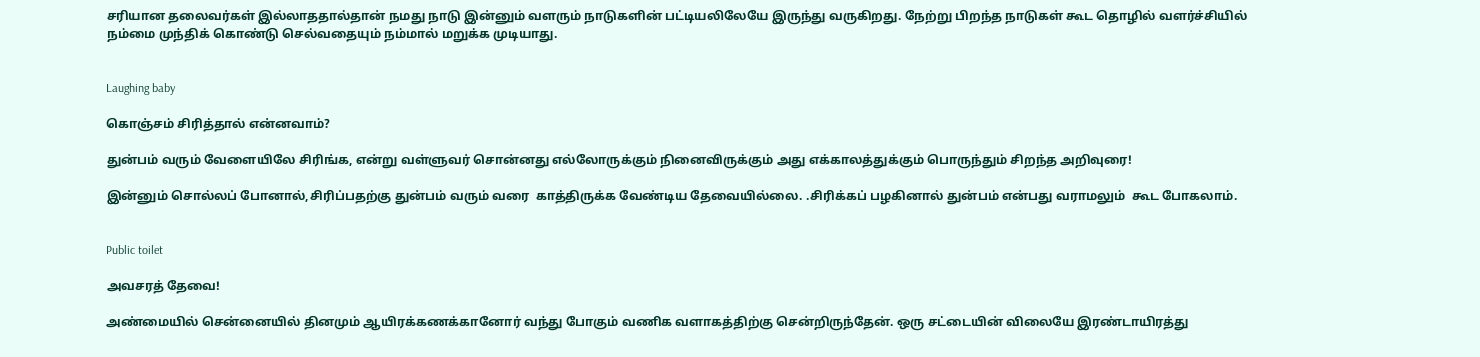சரியான தலைவர்கள் இல்லாததால்தான் நமது நாடு இன்னும் வளரும் நாடுகளின் பட்டியலிலேயே இருந்து வருகிறது. நேற்று பிறந்த நாடுகள் கூட தொழில் வளர்ச்சியில் நம்மை முந்திக் கொண்டு செல்வதையும் நம்மால் மறுக்க முடியாது.


Laughing baby

கொஞ்சம் சிரித்தால் என்னவாம்?

துன்பம் வரும் வேளையிலே சிரிங்க, என்று வள்ளுவர் சொன்னது எல்லோருக்கும் நினைவிருக்கும் அது எக்காலத்துக்கும் பொருந்தும் சிறந்த அறிவுரை!

இன்னும் சொல்லப் போனால்,சிரிப்பதற்கு துன்பம் வரும் வரை  காத்திருக்க வேண்டிய தேவையில்லை. .சிரிக்கப் பழகினால் துன்பம் என்பது வராமலும்  கூட போகலாம்.


Public toilet

அவசரத் தேவை!

அண்மையில் சென்னையில் தினமும் ஆயிரக்கணக்கானோர் வந்து போகும் வணிக வளாகத்திற்கு சென்றிருந்தேன். ஒரு சட்டையின் விலையே இரண்டாயிரத்து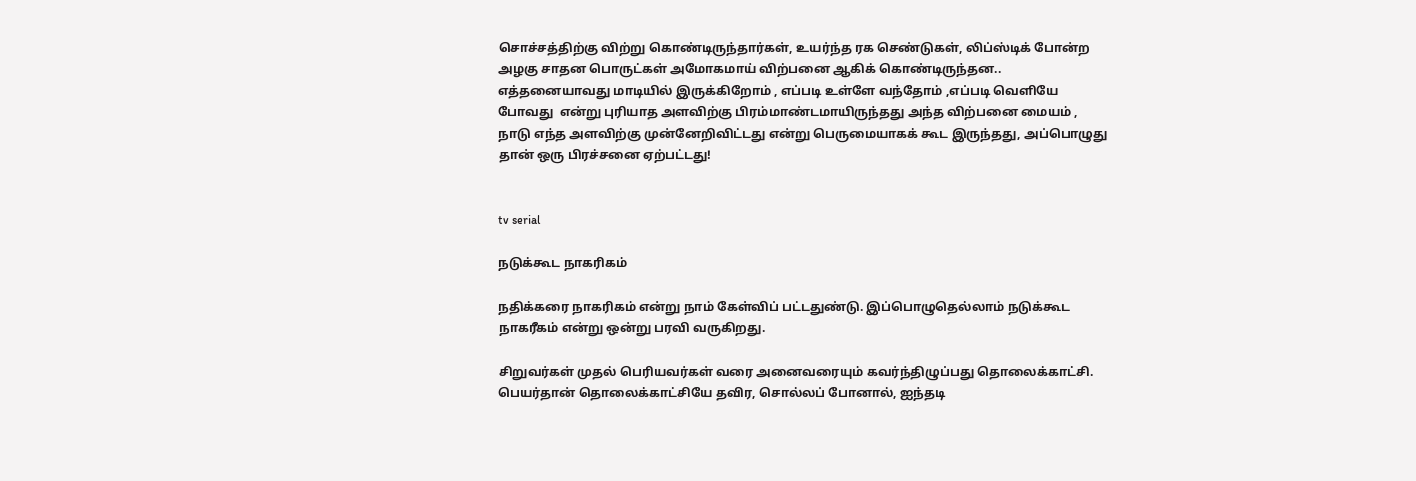சொச்சத்திற்கு விற்று கொண்டிருந்தார்கள், உயர்ந்த ரக செண்டுகள், லிப்ஸ்டிக் போன்ற அழகு சாதன பொருட்கள் அமோகமாய் விற்பனை ஆகிக் கொண்டிருந்தன.. எத்தனையாவது மாடியில் இருக்கிறோம் , எப்படி உள்ளே வந்தோம் ,எப்படி வெளியே போவது  என்று புரியாத அளவிற்கு பிரம்மாண்டமாயிருந்தது அந்த விற்பனை மையம் , நாடு எந்த அளவிற்கு முன்னேறிவிட்டது என்று பெருமையாகக் கூட இருந்தது, அப்பொழுது தான் ஒரு பிரச்சனை ஏற்பட்டது!


tv serial

நடுக்கூட நாகரிகம்

நதிக்கரை நாகரிகம் என்று நாம் கேள்விப் பட்டதுண்டு. இப்பொழுதெல்லாம் நடுக்கூட நாகரீகம் என்று ஒன்று பரவி வருகிறது.

சிறுவர்கள் முதல் பெரியவர்கள் வரை அனைவரையும் கவர்ந்திழுப்பது தொலைக்காட்சி. பெயர்தான் தொலைக்காட்சியே தவிர, சொல்லப் போனால், ஐந்தடி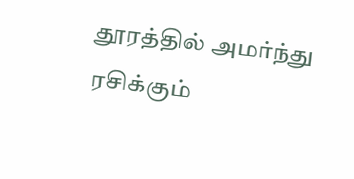தூரத்தில் அமர்ந்து ரசிக்கும்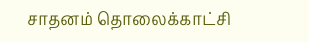சாதனம் தொலைக்காட்சி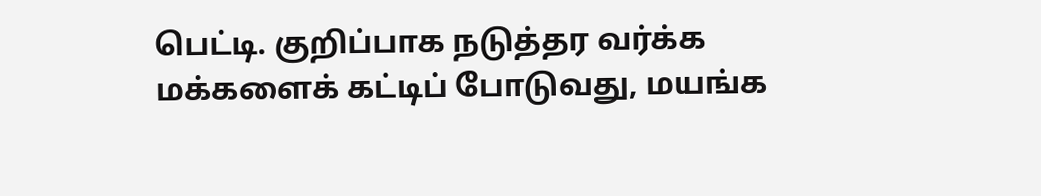பெட்டி. குறிப்பாக நடுத்தர வர்க்க மக்களைக் கட்டிப் போடுவது, மயங்க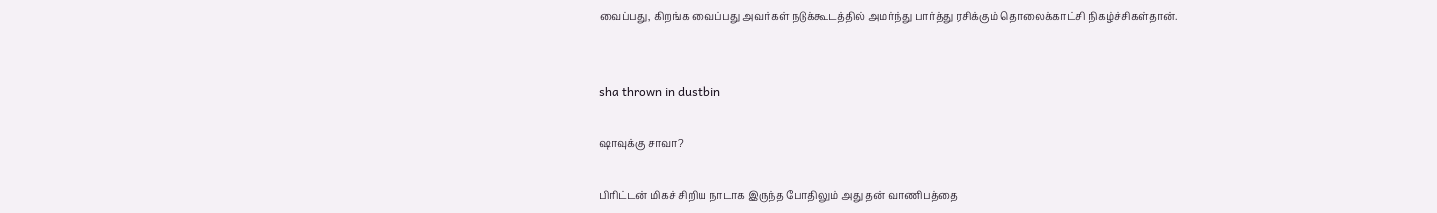வைப்பது, கிறங்க வைப்பது அவர்கள் நடுக்கூடத்தில் அமர்ந்து பார்த்து ரசிக்கும் தொலைக்காட்சி நிகழ்ச்சிகள்தான்.


sha thrown in dustbin

ஷாவுக்கு சாவா?

பிரிட்டன் மிகச் சிறிய நாடாக இருந்த போதிலும் அது தன் வாணிபத்தை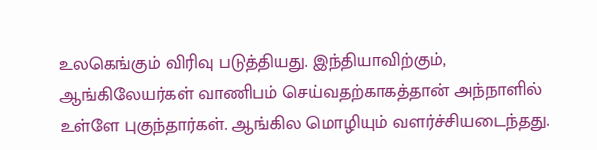உலகெங்கும் விரிவு படுத்தியது. இந்தியாவிற்கும், ஆங்கிலேயர்கள் வாணிபம் செய்வதற்காகத்தான் அந்நாளில் உள்ளே புகுந்தார்கள். ஆங்கில மொழியும் வளர்ச்சியடைந்தது.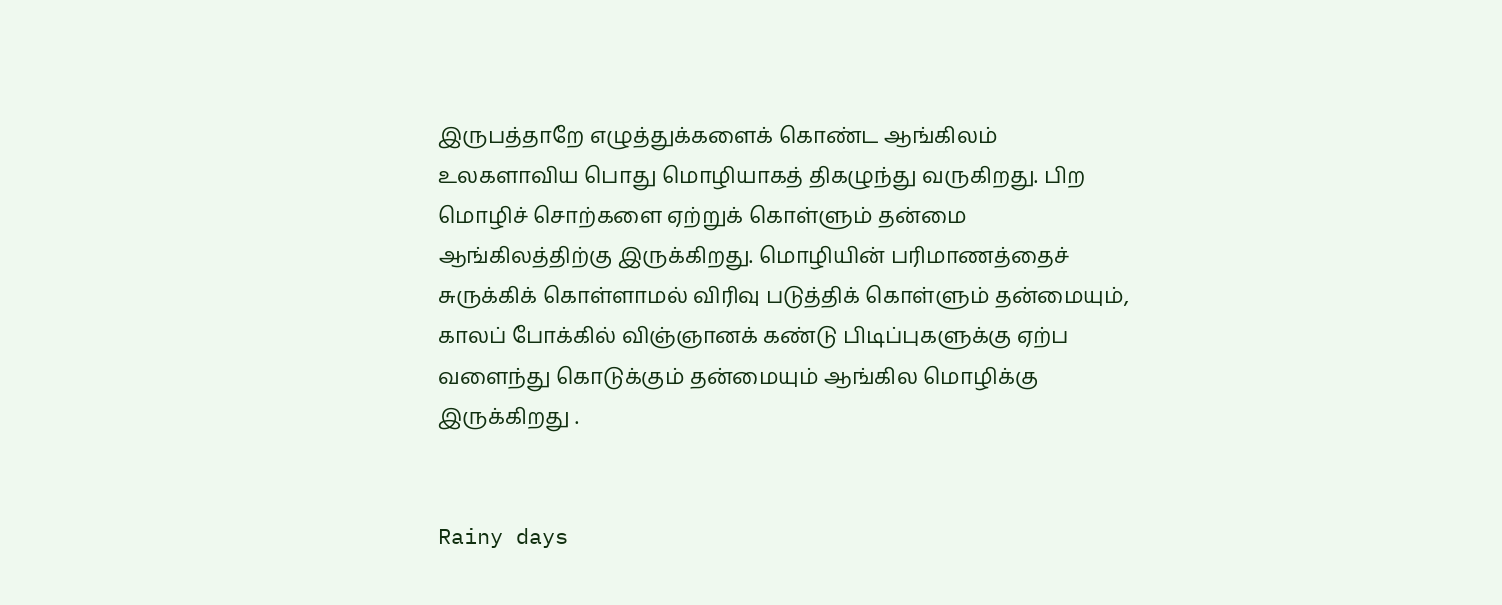இருபத்தாறே எழுத்துக்களைக் கொண்ட ஆங்கிலம் உலகளாவிய பொது மொழியாகத் திகழுந்து வருகிறது. பிற மொழிச் சொற்களை ஏற்றுக் கொள்ளும் தன்மை ஆங்கிலத்திற்கு இருக்கிறது. மொழியின் பரிமாணத்தைச் சுருக்கிக் கொள்ளாமல் விரிவு படுத்திக் கொள்ளும் தன்மையும், காலப் போக்கில் விஞ்ஞானக் கண்டு பிடிப்புகளுக்கு ஏற்ப வளைந்து கொடுக்கும் தன்மையும் ஆங்கில மொழிக்கு இருக்கிறது .


Rainy days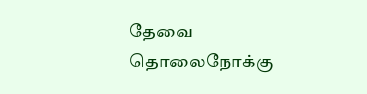தேவை தொலைநோக்கு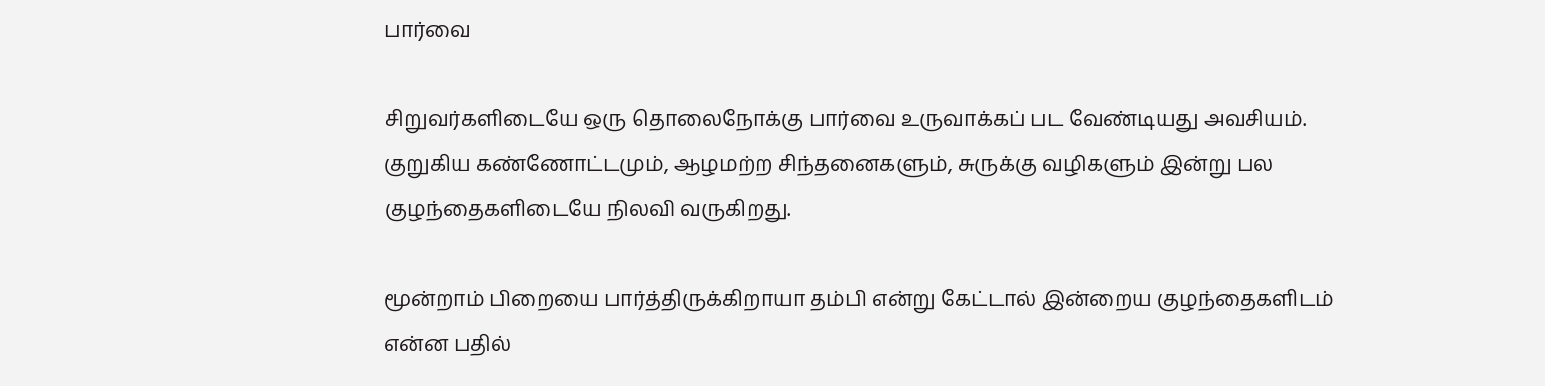பார்வை

சிறுவர்களிடையே ஒரு தொலைநோக்கு பார்வை உருவாக்கப் பட வேண்டியது அவசியம். குறுகிய கண்ணோட்டமும், ஆழமற்ற சிந்தனைகளும், சுருக்கு வழிகளும் இன்று பல குழந்தைகளிடையே நிலவி வருகிறது.

மூன்றாம் பிறையை பார்த்திருக்கிறாயா தம்பி என்று கேட்டால் இன்றைய குழந்தைகளிடம் என்ன பதில்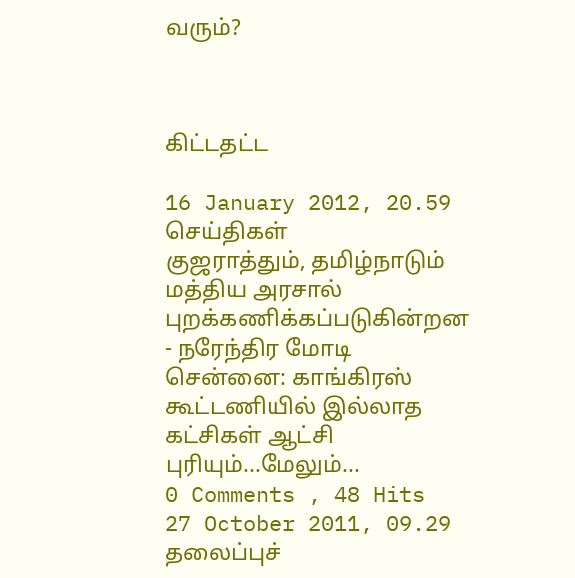வரும்?



கிட்டதட்ட

16 January 2012, 20.59 செய்திகள்
குஜராத்தும், தமிழ்நாடும் மத்திய அரசால் புறக்கணிக்கப்படுகின்றன - நரேந்திர மோடி
சென்னை: காங்கிரஸ் கூட்டணியில் இல்லாத கட்சிகள் ஆட்சி புரியும்...மேலும்...
0 Comments , 48 Hits
27 October 2011, 09.29 தலைப்புச்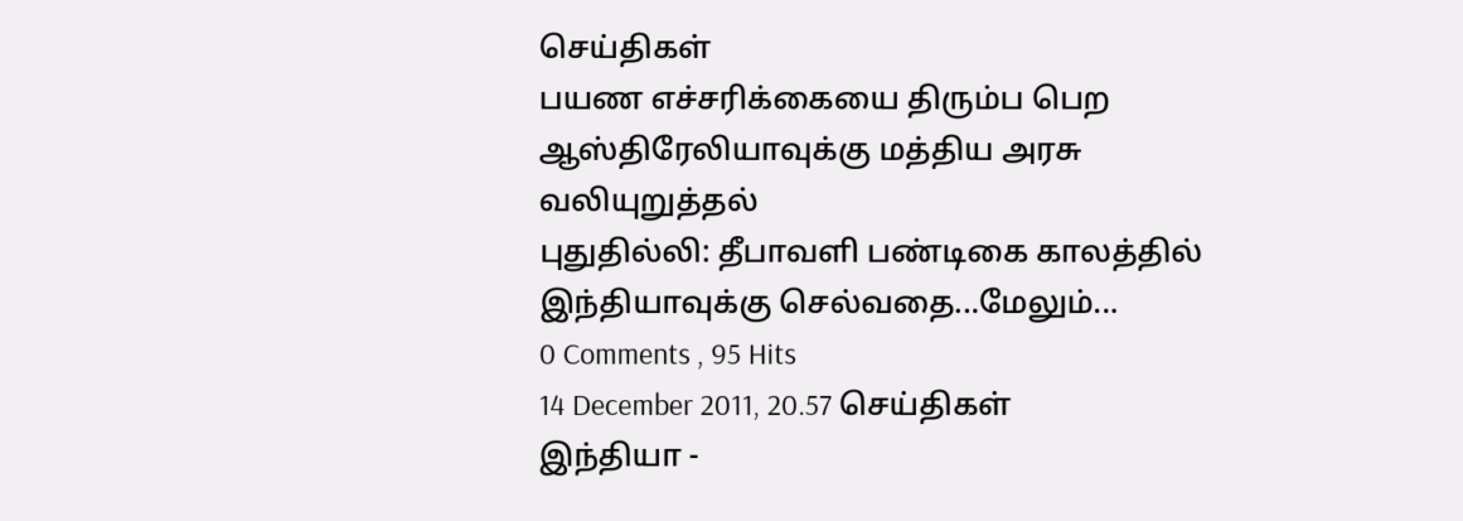செய்திகள்
பயண எச்சரிக்கையை திரும்ப பெற ஆஸ்திரேலியாவுக்கு மத்திய அரசு வலியுறுத்தல்
புதுதில்லி: தீபாவளி பண்டிகை காலத்தில் இந்தியாவுக்கு செல்வதை...மேலும்...
0 Comments , 95 Hits
14 December 2011, 20.57 செய்திகள்
இந்தியா -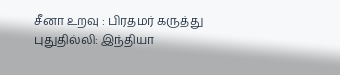சீனா உறவு : பிரதமர் கருத்து
புதுதில்லி: இந்தியா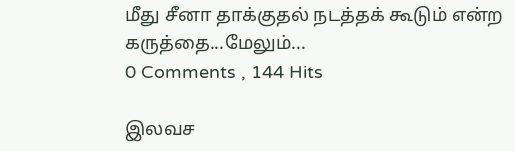மீது சீனா தாக்குதல் நடத்தக் கூடும் என்ற கருத்தை...மேலும்...
0 Comments , 144 Hits

இலவச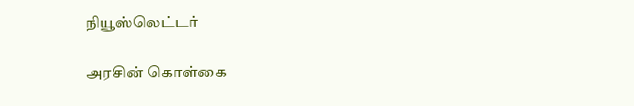நியூஸ்லெட்டர்

அரசின் கொள்கை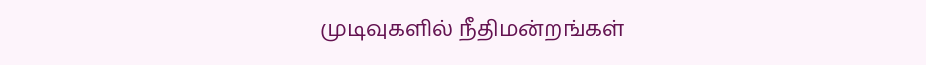முடிவுகளில் நீதிமன்றங்கள்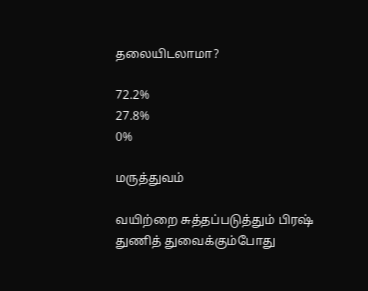தலையிடலாமா?

72.2%
27.8%
0%

மருத்துவம்

வயிற்றை சுத்தப்படுத்தும் பிரஷ்
துணித் துவைக்கும்போது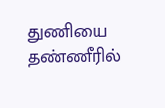துணியை தண்ணீரில்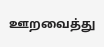ஊறவைத்து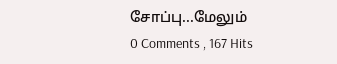சோப்பு...மேலும்
0 Comments , 167 Hits